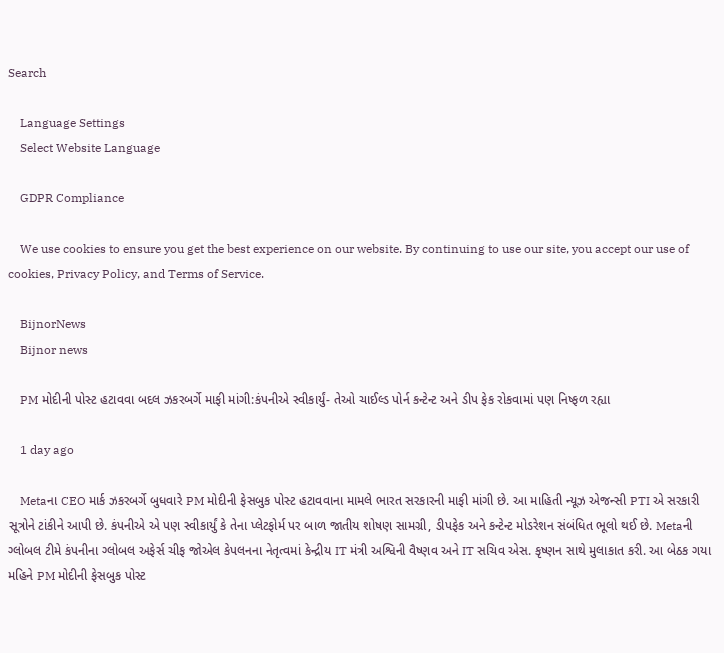Search

    Language Settings
    Select Website Language

    GDPR Compliance

    We use cookies to ensure you get the best experience on our website. By continuing to use our site, you accept our use of cookies, Privacy Policy, and Terms of Service.

    BijnorNews
    Bijnor news

    PM મોદીની પોસ્ટ હટાવવા બદલ ઝકરબર્ગે માફી માંગી:કંપનીએ સ્વીકાર્યું- તેઓ ચાઈલ્ડ પોર્ન કન્ટેન્ટ અને ડીપ ફેક રોકવામાં પણ નિષ્ફળ રહ્યા

    1 day ago

    Metaના CEO માર્ક ઝકરબર્ગે બુધવારે PM મોદીની ફેસબુક પોસ્ટ હટાવવાના મામલે ભારત સરકારની માફી માંગી છે. આ માહિતી ન્યૂઝ એજન્સી PTI એ સરકારી સૂત્રોને ટાંકીને આપી છે. કંપનીએ એ પણ સ્વીકાર્યું કે તેના પ્લેટફોર્મ પર બાળ જાતીય શોષણ સામગ્રી, ડીપફેક અને કન્ટેન્ટ મોડરેશન સંબંધિત ભૂલો થઈ છે. Metaની ગ્લોબલ ટીમે કંપનીના ગ્લોબલ અફેર્સ ચીફ જોએલ કેપલનના નેતૃત્વમાં કેન્દ્રીય IT મંત્રી અશ્વિની વૈષ્ણવ અને IT સચિવ એસ. કૃષ્ણન સાથે મુલાકાત કરી. આ બેઠક ગયા મહિને PM મોદીની ફેસબુક પોસ્ટ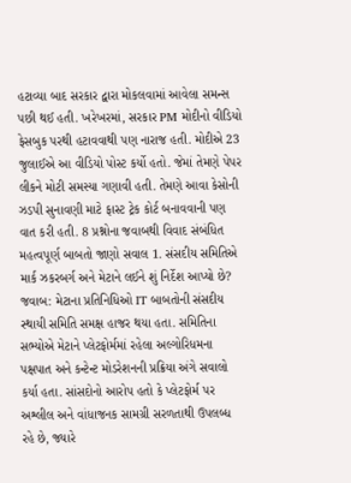હટાવ્યા બાદ સરકાર દ્વારા મોકલવામાં આવેલા સમન્સ પછી થઈ હતી. ખરેખરમાં, સરકાર PM મોદીનો વીડિયો ફેસબુક પરથી હટાવવાથી પણ નારાજ હતી. મોદીએ 23 જુલાઈએ આ વીડિયો પોસ્ટ કર્યો હતો. જેમાં તેમણે પેપર લીકને મોટી સમસ્યા ગણાવી હતી. તેમણે આવા કેસોની ઝડપી સુનાવણી માટે ફાસ્ટ ટ્રેક કોર્ટ બનાવવાની પણ વાત કરી હતી. 8 પ્રશ્નોના જવાબથી વિવાદ સંબંધિત મહત્વપૂર્ણ બાબતો જાણો સવાલ 1. સંસદીય સમિતિએ માર્ક ઝકરબર્ગ અને મેટાને લઈને શું નિર્દેશ આપ્યો છે? જવાબ: મેટાના પ્રતિનિધિઓ IT બાબતોની સંસદીય સ્થાયી સમિતિ સમક્ષ હાજર થયા હતા. સમિતિના સભ્યોએ મેટાને પ્લેટફોર્મમાં રહેલા અલ્ગોરિધમના પક્ષપાત અને કન્ટેન્ટ મોડરેશનની પ્રક્રિયા અંગે સવાલો કર્યા હતા. સાંસદોનો આરોપ હતો કે પ્લેટફોર્મ પર અશ્લીલ અને વાંધાજનક સામગ્રી સરળતાથી ઉપલબ્ધ રહે છે, જ્યારે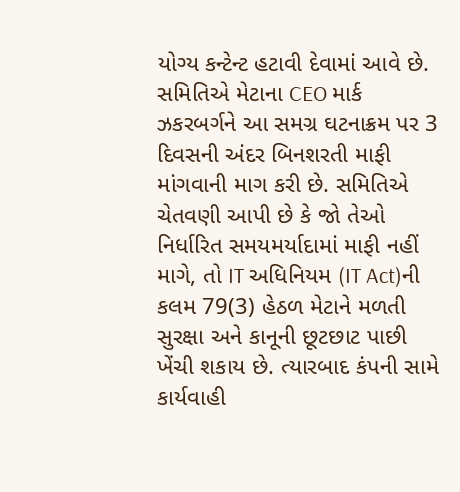યોગ્ય કન્ટેન્ટ હટાવી દેવામાં આવે છે. સમિતિએ મેટાના CEO માર્ક ઝકરબર્ગને આ સમગ્ર ઘટનાક્રમ પર 3 દિવસની અંદર બિનશરતી માફી માંગવાની માગ કરી છે. સમિતિએ ચેતવણી આપી છે કે જો તેઓ નિર્ધારિત સમયમર્યાદામાં માફી નહીં માગે, તો IT અધિનિયમ (IT Act)ની કલમ 79(3) હેઠળ મેટાને મળતી સુરક્ષા અને કાનૂની છૂટછાટ પાછી ખેંચી શકાય છે. ત્યારબાદ કંપની સામે કાર્યવાહી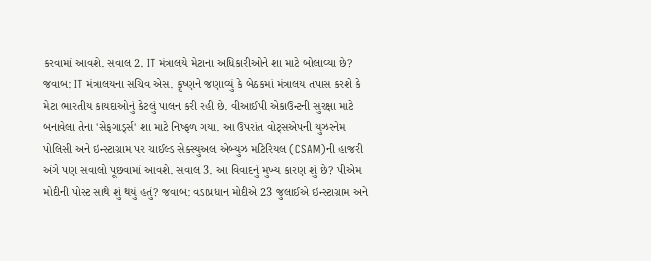કરવામાં આવશે. સવાલ 2. IT મંત્રાલયે મેટાના અધિકારીઓને શા માટે બોલાવ્યા છે? જવાબ: IT મંત્રાલયના સચિવ એસ. કૃષ્ણને જણાવ્યું કે બેઠકમાં મંત્રાલય તપાસ કરશે કે મેટા ભારતીય કાયદાઓનું કેટલું પાલન કરી રહી છે. વીઆઈપી એકાઉન્ટની સુરક્ષા માટે બનાવેલા તેના 'સેફગાર્ડ્સ' શા માટે નિષ્ફળ ગયા. આ ઉપરાંત વોટ્સએપની યુઝરનેમ પોલિસી અને ઇન્સ્ટાગ્રામ પર ચાઈલ્ડ સેક્સ્યુઅલ એબ્યુઝ મટિરિયલ (CSAM)ની હાજરી અંગે પણ સવાલો પૂછવામાં આવશે. સવાલ 3. આ વિવાદનું મુખ્ય કારણ શું છે? પીએમ મોદીની પોસ્ટ સાથે શું થયું હતું? જવાબ: વડાપ્રધાન મોદીએ 23 જુલાઈએ ઇન્સ્ટાગ્રામ અને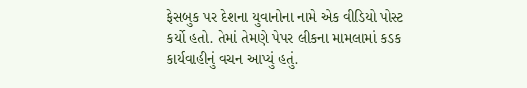ફેસબુક પર દેશના યુવાનોના નામે એક વીડિયો પોસ્ટ કર્યો હતો. તેમાં તેમણે પેપર લીકના મામલામાં કડક કાર્યવાહીનું વચન આપ્યું હતું.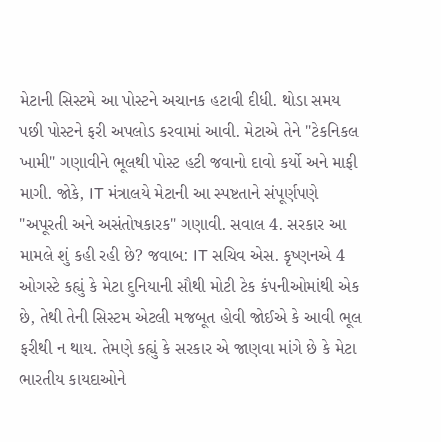મેટાની સિસ્ટમે આ પોસ્ટને અચાનક હટાવી દીધી. થોડા સમય પછી પોસ્ટને ફરી અપલોડ કરવામાં આવી. મેટાએ તેને "ટેકનિકલ ખામી" ગણાવીને ભૂલથી પોસ્ટ હટી જવાનો દાવો કર્યો અને માફી માગી. જોકે, IT મંત્રાલયે મેટાની આ સ્પષ્ટતાને સંપૂર્ણપણે "અપૂરતી અને અસંતોષકારક" ગણાવી. સવાલ 4. સરકાર આ મામલે શું કહી રહી છે? જવાબ: IT સચિવ એસ. કૃષ્ણનએ 4 ઓગસ્ટે કહ્યું કે મેટા દુનિયાની સૌથી મોટી ટેક કંપનીઓમાંથી એક છે, તેથી તેની સિસ્ટમ એટલી મજબૂત હોવી જોઈએ કે આવી ભૂલ ફરીથી ન થાય. તેમણે કહ્યું કે સરકાર એ જાણવા માંગે છે કે મેટા ભારતીય કાયદાઓને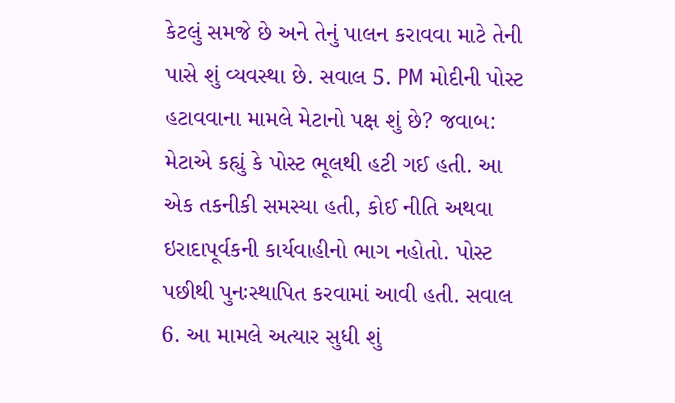કેટલું સમજે છે અને તેનું પાલન કરાવવા માટે તેની પાસે શું વ્યવસ્થા છે. સવાલ 5. PM મોદીની પોસ્ટ હટાવવાના મામલે મેટાનો પક્ષ શું છે? જવાબ: મેટાએ કહ્યું કે પોસ્ટ ભૂલથી હટી ગઈ હતી. આ એક તકનીકી સમસ્યા હતી, કોઈ નીતિ અથવા ઇરાદાપૂર્વકની કાર્યવાહીનો ભાગ નહોતો. પોસ્ટ પછીથી પુનઃસ્થાપિત કરવામાં આવી હતી. સવાલ 6. આ મામલે અત્યાર સુધી શું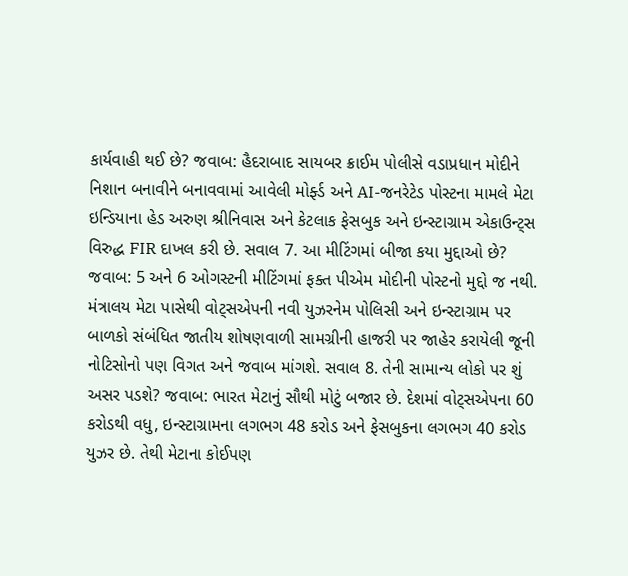કાર્યવાહી થઈ છે? જવાબ: હૈદરાબાદ સાયબર ક્રાઈમ પોલીસે વડાપ્રધાન મોદીને નિશાન બનાવીને બનાવવામાં આવેલી મોર્ફ્ડ અને AI-જનરેટેડ પોસ્ટના મામલે મેટા ઇન્ડિયાના હેડ અરુણ શ્રીનિવાસ અને કેટલાક ફેસબુક અને ઇન્સ્ટાગ્રામ એકાઉન્ટ્સ વિરુદ્ધ FIR દાખલ કરી છે. સવાલ 7. આ મીટિંગમાં બીજા કયા મુદ્દાઓ છે? જવાબ: 5 અને 6 ઓગસ્ટની મીટિંગમાં ફક્ત પીએમ મોદીની પોસ્ટનો મુદ્દો જ નથી. મંત્રાલય મેટા પાસેથી વોટ્સએપની નવી યુઝરનેમ પોલિસી અને ઇન્સ્ટાગ્રામ પર બાળકો સંબંધિત જાતીય શોષણવાળી સામગ્રીની હાજરી પર જાહેર કરાયેલી જૂની નોટિસોનો પણ વિગત અને જવાબ માંગશે. સવાલ 8. તેની સામાન્ય લોકો પર શું અસર પડશે? જવાબ: ભારત મેટાનું સૌથી મોટું બજાર છે. દેશમાં વોટ્સએપના 60 કરોડથી વધુ, ઇન્સ્ટાગ્રામના લગભગ 48 કરોડ અને ફેસબુકના લગભગ 40 કરોડ યુઝર છે. તેથી મેટાના કોઈપણ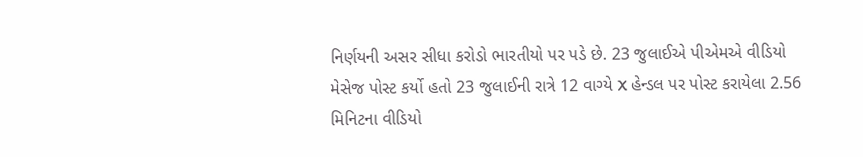નિર્ણયની અસર સીધા કરોડો ભારતીયો પર પડે છે. 23 જુલાઈએ પીએમએ વીડિયો મેસેજ પોસ્ટ કર્યો હતો 23 જુલાઈની રાત્રે 12 વાગ્યે X હેન્ડલ પર પોસ્ટ કરાયેલા 2.56 મિનિટના વીડિયો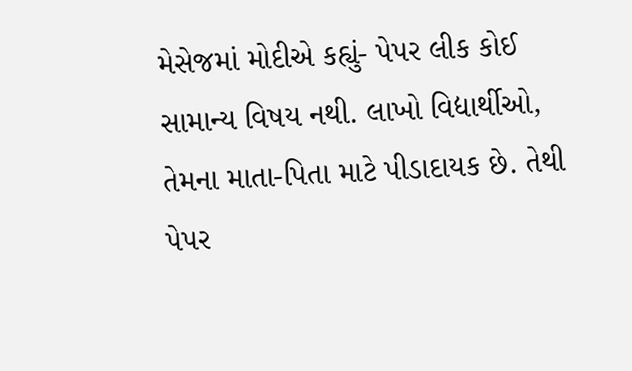મેસેજમાં મોદીએ કહ્યું- પેપર લીક કોઈ સામાન્ય વિષય નથી. લાખો વિદ્યાર્થીઓ, તેમના માતા-પિતા માટે પીડાદાયક છે. તેથી પેપર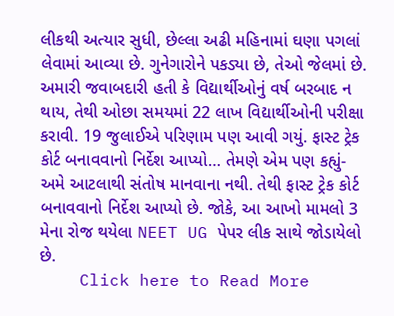લીકથી અત્યાર સુધી, છેલ્લા અઢી મહિનામાં ઘણા પગલાં લેવામાં આવ્યા છે. ગુનેગારોને પકડ્યા છે, તેઓ જેલમાં છે. અમારી જવાબદારી હતી કે વિદ્યાર્થીઓનું વર્ષ બરબાદ ન થાય, તેથી ઓછા સમયમાં 22 લાખ વિદ્યાર્થીઓની પરીક્ષા કરાવી. 19 જુલાઈએ પરિણામ પણ આવી ગયું. ફાસ્ટ ટ્રેક કોર્ટ બનાવવાનો નિર્દેશ આપ્યો… તેમણે એમ પણ કહ્યું- અમે આટલાથી સંતોષ માનવાના નથી. તેથી ફાસ્ટ ટ્રેક કોર્ટ બનાવવાનો નિર્દેશ આપ્યો છે. જોકે, આ આખો મામલો 3 મેના રોજ થયેલા NEET UG પેપર લીક સાથે જોડાયેલો છે.
    Click here to Read More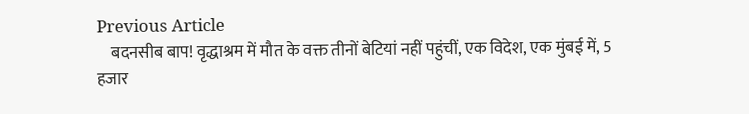Previous Article
    बदनसीब बाप! वृद्धाश्रम में मौत के वक्त तीनों बेटियां नहीं पहुंचीं, एक विदेश, एक मुंबई में, 5 हजार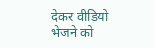देकर वीडियो भेजने को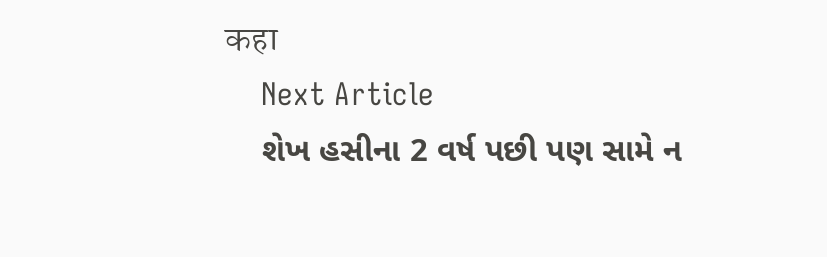कहा
    Next Article
    શેખ હસીના 2 વર્ષ પછી પણ સામે ન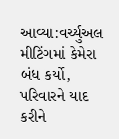આવ્યા:વર્ચ્યુઅલ મીટિંગમાં કેમેરા બંધ કર્યો, પરિવારને યાદ કરીને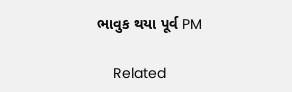ભાવુક થયા પૂર્વ PM

    Related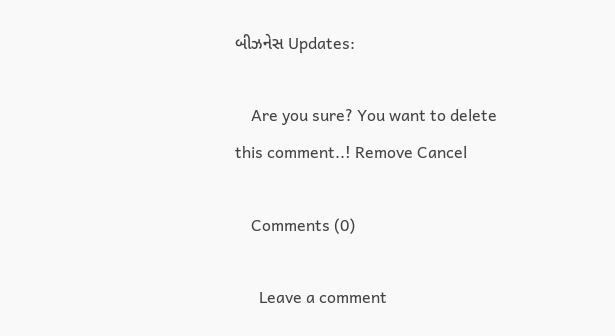બીઝનેસ Updates:

    Are you sure? You want to delete this comment..! Remove Cancel

    Comments (0)

      Leave a comment